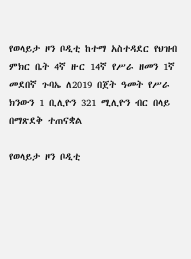የወላይታ ዞን ቦዲቲ ከተማ አስተዳደር የህዝብ ምክር ቤት 4ኛ ዙር 14ኛ የሥራ ዘመን 1ኛ መደበኛ ጉባኤ ለ2019 በጀት ዓመት የሥራ ክንውን 1 ቢሊዮን 321 ሚሊዮን ብር በላይ በማጽደቅ ተጠናቋል

የወላይታ ዞን ቦዲቲ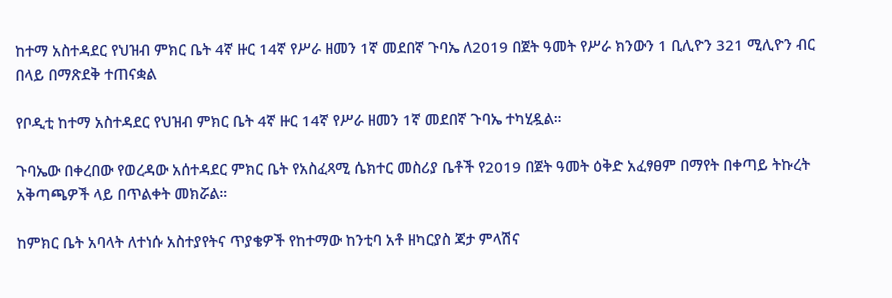ከተማ አስተዳደር የህዝብ ምክር ቤት 4ኛ ዙር 14ኛ የሥራ ዘመን 1ኛ መደበኛ ጉባኤ ለ2019 በጀት ዓመት የሥራ ክንውን 1 ቢሊዮን 321 ሚሊዮን ብር በላይ በማጽደቅ ተጠናቋል

የቦዲቲ ከተማ አስተዳደር የህዝብ ምክር ቤት 4ኛ ዙር 14ኛ የሥራ ዘመን 1ኛ መደበኛ ጉባኤ ተካሂዷል።

ጉባኤው በቀረበው የወረዳው አሰተዳደር ምክር ቤት የአስፈጻሚ ሴክተር መስሪያ ቤቶች የ2019 በጀት ዓመት ዕቅድ አፈፃፀም በማየት በቀጣይ ትኩረት አቅጣጫዎች ላይ በጥልቀት መክሯል።

ከምክር ቤት አባላት ለተነሱ አስተያየትና ጥያቄዎች የከተማው ከንቲባ አቶ ዘካርያስ ጃታ ምላሽና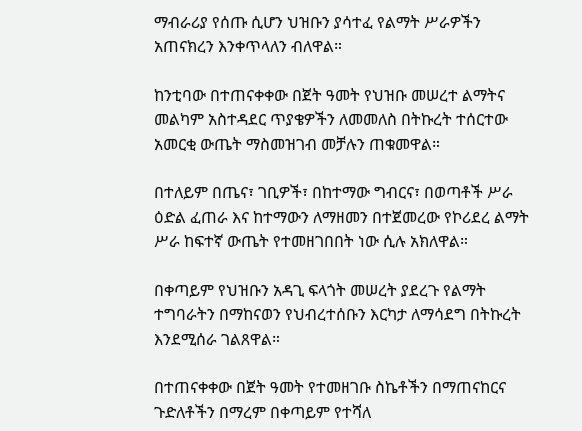ማብራሪያ የሰጡ ሲሆን ህዝቡን ያሳተፈ የልማት ሥራዎችን አጠናክረን እንቀጥላለን ብለዋል።

ከንቲባው በተጠናቀቀው በጀት ዓመት የህዝቡ መሠረተ ልማትና መልካም አስተዳደር ጥያቄዎችን ለመመለስ በትኩረት ተሰርተው አመርቂ ውጤት ማስመዝገብ መቻሉን ጠቁመዋል።

በተለይም በጤና፣ ገቢዎች፣ በከተማው ግብርና፣ በወጣቶች ሥራ ዕድል ፈጠራ እና ከተማውን ለማዘመን በተጀመረው የኮሪደረ ልማት ሥራ ከፍተኛ ውጤት የተመዘገበበት ነው ሲሉ አክለዋል።

በቀጣይም የህዝቡን አዳጊ ፍላጎት መሠረት ያደረጉ የልማት ተግባራትን በማከናወን የህብረተሰቡን እርካታ ለማሳደግ በትኩረት እንደሚሰራ ገልጸዋል።

በተጠናቀቀው በጀት ዓመት የተመዘገቡ ስኬቶችን በማጠናከርና ጉድለቶችን በማረም በቀጣይም የተሻለ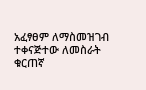አፈፃፀም ለማስመዝገብ ተቀናጅተው ለመስራት ቁርጠኛ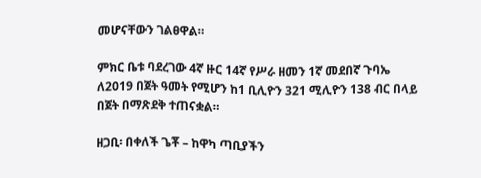መሆናቸውን ገልፀዋል።

ምክር ቤቱ ባደረገው 4ኛ ዙር 14ኛ የሥራ ዘመን 1ኛ መደበኛ ጉባኤ ለ2019 በጀት ዓመት የሚሆን ከ1 ቢሊዮን 321 ሚሊዮን 138 ብር በላይ በጀት በማጽደቅ ተጠናቋል።

ዘጋቢ፡ በቀለች ጌቾ – ከዋካ ጣቢያችን